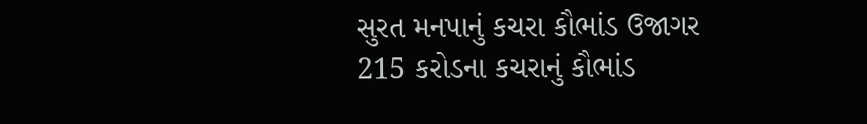સુરત મનપાનું કચરા કૌભાંડ ઉજાગર
215 કરોડના કચરાનું કૌભાંડ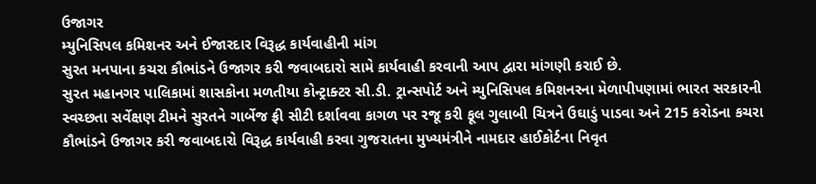ઉજાગર
મ્યુનિસિપલ કમિશનર અને ઈજારદાર વિરૂદ્ધ કાર્યવાહીની માંગ
સુરત મનપાના કચરા કૌભાંડને ઉજાગર કરી જવાબદારો સામે કાર્યવાહી કરવાની આપ દ્વારા માંગણી કરાઈ છે.
સુરત મહાનગર પાલિકામાં શાસકોના મળતીયા કોન્ટ્રાક્ટર સી.ડી. ટ્રાન્સપોર્ટ અને મ્યુનિસિપલ કમિશનરના મેળાપીપણામાં ભારત સરકારની સ્વચ્છતા સર્વેક્ષણ ટીમને સુરતને ગાર્બેજ ફ્રી સીટી દર્શાવવા કાગળ પર રજૂ કરી ફૂલ ગુલાબી ચિત્રને ઉઘાડું પાડવા અને 215 કરોડના કચરા કૌભાંડને ઉજાગર કરી જવાબદારો વિરૂદ્ધ કાર્યવાહી કરવા ગુજરાતના મુખ્યમંત્રીને નામદાર હાઈકોર્ટના નિવૃત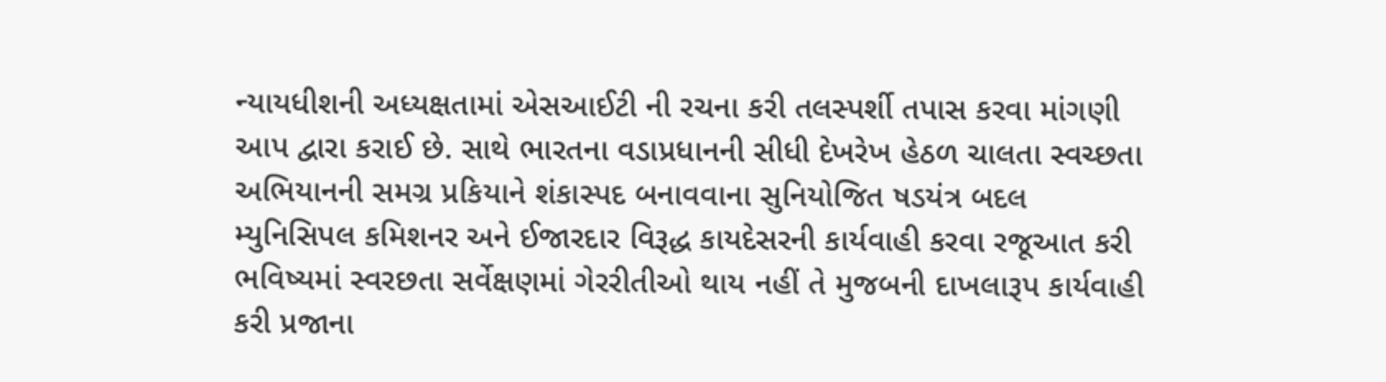ન્યાયધીશની અધ્યક્ષતામાં એસઆઈટી ની રચના કરી તલસ્પર્શી તપાસ કરવા માંગણી આપ દ્વારા કરાઈ છે. સાથે ભારતના વડાપ્રધાનની સીધી દેખરેખ હેઠળ ચાલતા સ્વચ્છતા અભિયાનની સમગ્ર પ્રકિયાને શંકાસ્પદ બનાવવાના સુનિયોજિત ષડયંત્ર બદલ મ્યુનિસિપલ કમિશનર અને ઈજારદાર વિરૂદ્ધ કાયદેસરની કાર્યવાહી કરવા રજૂઆત કરી ભવિષ્યમાં સ્વરછતા સર્વેક્ષણમાં ગેરરીતીઓ થાય નહીં તે મુજબની દાખલારૂપ કાર્યવાહી કરી પ્રજાના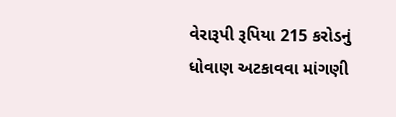વેરારૂપી રૂપિયા 215 કરોડનું ધોવાણ અટકાવવા માંગણી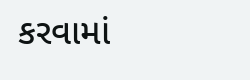કરવામાં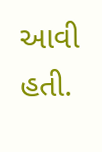આવી હતી.